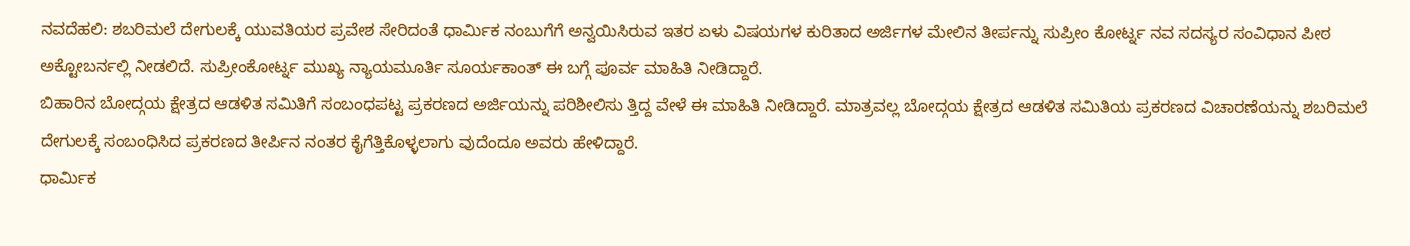ನವದೆಹಲಿ: ಶಬರಿಮಲೆ ದೇಗುಲಕ್ಕೆ ಯುವತಿಯರ ಪ್ರವೇಶ ಸೇರಿದಂತೆ ಧಾರ್ಮಿಕ ನಂಬುಗೆಗೆ ಅನ್ವಯಿಸಿರುವ ಇತರ ಏಳು ವಿಷಯಗಳ ಕುರಿತಾದ ಅರ್ಜಿಗಳ ಮೇಲಿನ ತೀರ್ಪನ್ನು ಸುಪ್ರೀಂ ಕೋರ್ಟ್ನ ನವ ಸದಸ್ಯರ ಸಂವಿಧಾನ ಪೀಠ ಅಕ್ಟೋಬರ್ನಲ್ಲಿ ನೀಡಲಿದೆ. ಸುಪ್ರೀಂಕೋರ್ಟ್ನ ಮುಖ್ಯ ನ್ಯಾಯಮೂರ್ತಿ ಸೂರ್ಯಕಾಂತ್ ಈ ಬಗ್ಗೆ ಪೂರ್ವ ಮಾಹಿತಿ ನೀಡಿದ್ದಾರೆ.
ಬಿಹಾರಿನ ಬೋದ್ಗಯ ಕ್ಷೇತ್ರದ ಆಡಳಿತ ಸಮಿತಿಗೆ ಸಂಬಂಧಪಟ್ಟ ಪ್ರಕರಣದ ಅರ್ಜಿಯನ್ನು ಪರಿಶೀಲಿಸು ತ್ತಿದ್ದ ವೇಳೆ ಈ ಮಾಹಿತಿ ನೀಡಿದ್ದಾರೆ. ಮಾತ್ರವಲ್ಲ ಬೋದ್ಗಯ ಕ್ಷೇತ್ರದ ಆಡಳಿತ ಸಮಿತಿಯ ಪ್ರಕರಣದ ವಿಚಾರಣೆಯನ್ನು ಶಬರಿಮಲೆ ದೇಗುಲಕ್ಕೆ ಸಂಬಂಧಿಸಿದ ಪ್ರಕರಣದ ತೀರ್ಪಿನ ನಂತರ ಕೈಗೆತ್ತಿಕೊಳ್ಳಲಾಗು ವುದೆಂದೂ ಅವರು ಹೇಳಿದ್ದಾರೆ.
ಧಾರ್ಮಿಕ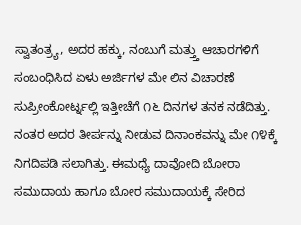ಸ್ವಾತಂತ್ರ್ಯ, ಅದರ ಹಕ್ಕು, ನಂಬುಗೆ ಮತ್ತ್ತು ಆಚಾರಗಳಿಗೆ ಸಂಬಂಧಿಸಿದ ಏಳು ಅರ್ಜಿಗಳ ಮೇ ಲಿನ ವಿಚಾರಣೆ ಸುಪ್ರೀಂಕೋರ್ಟ್ನಲ್ಲಿ ಇತ್ತೀಚೆಗೆ ೧೬ ದಿನಗಳ ತನಕ ನಡೆದಿತ್ತು. ನಂತರ ಅದರ ತೀರ್ಪನ್ನು ನೀಡುವ ದಿನಾಂಕವನ್ನು ಮೇ ೧೪ಕ್ಕೆ ನಿಗದಿಪಡಿ ಸಲಾಗಿತ್ತು. ಈಮಧ್ಯೆ ದಾವೋದಿ ಬೋರಾ ಸಮುದಾಯ ಹಾಗೂ ಬೋರ ಸಮುದಾಯಕ್ಕೆ ಸೇರಿದ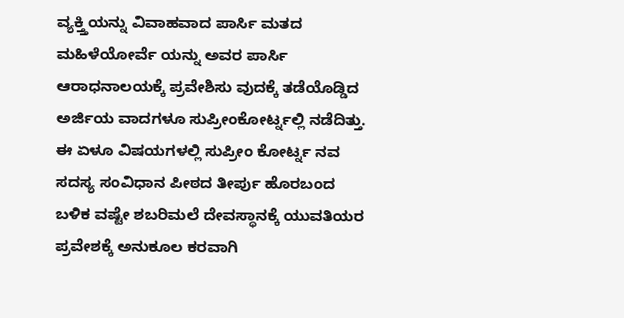ವ್ಯಕ್ತ್ತಿಯನ್ನು ವಿವಾಹವಾದ ಪಾರ್ಸಿ ಮತದ ಮಹಿಳೆಯೋರ್ವೆ ಯನ್ನು ಅವರ ಪಾರ್ಸಿ ಆರಾಧನಾಲಯಕ್ಕೆ ಪ್ರವೇಶಿಸು ವುದಕ್ಕೆ ತಡೆಯೊಡ್ಡಿದ ಅರ್ಜಿಯ ವಾದಗಳೂ ಸುಪ್ರೀಂಕೋರ್ಟ್ನಲ್ಲಿ ನಡೆದಿತ್ತು.
ಈ ಏಳೂ ವಿಷಯಗಳಲ್ಲಿ ಸುಪ್ರೀಂ ಕೋರ್ಟ್ನ ನವ ಸದಸ್ಯ ಸಂವಿಧಾನ ಪೀಠದ ತೀರ್ಪು ಹೊರಬಂದ ಬಳಿಕ ವಷ್ಟೇ ಶಬರಿಮಲೆ ದೇವಸ್ಥಾನಕ್ಕೆ ಯುವತಿಯರ ಪ್ರವೇಶಕ್ಕೆ ಅನುಕೂಲ ಕರವಾಗಿ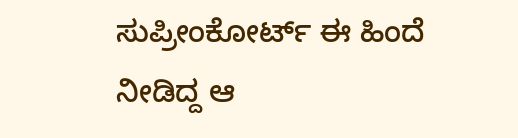ಸುಪ್ರೀಂಕೋರ್ಟ್ ಈ ಹಿಂದೆ ನೀಡಿದ್ದ ಆ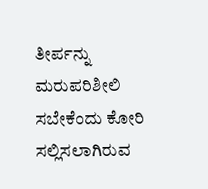ತೀರ್ಪನ್ನು ಮರುಪರಿಶೀಲಿ ಸಬೇಕೆಂದು ಕೋರಿ ಸಲ್ಲಿಸಲಾಗಿರುವ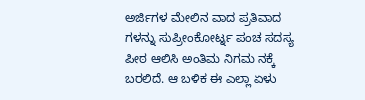ಅರ್ಜಿಗಳ ಮೇಲಿನ ವಾದ ಪ್ರತಿವಾದ ಗಳನ್ನು ಸುಪ್ರೀಂಕೋರ್ಟ್ನ ಪಂಚ ಸದಸ್ಯ ಪೀಠ ಆಲಿಸಿ ಅಂತಿಮ ನಿಗಮ ನಕ್ಕೆ ಬರಲಿದೆ. ಆ ಬಳಿಕ ಈ ಎಲ್ಲಾ ಏಳು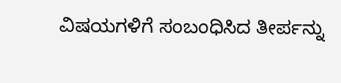ವಿಷಯಗಳಿಗೆ ಸಂಬಂಧಿಸಿದ ತೀರ್ಪನ್ನು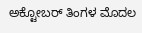ಅಕ್ಟೋಬರ್ ತಿಂಗಳ ಮೊದಲ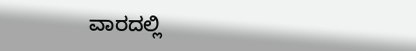ವಾರದಲ್ಲಿ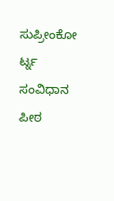ಸುಪ್ರೀಂಕೋ ರ್ಟ್ನ ಸಂವಿಧಾನ ಪೀಠ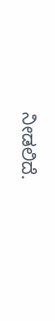ನೀಡಲಿದೆ.